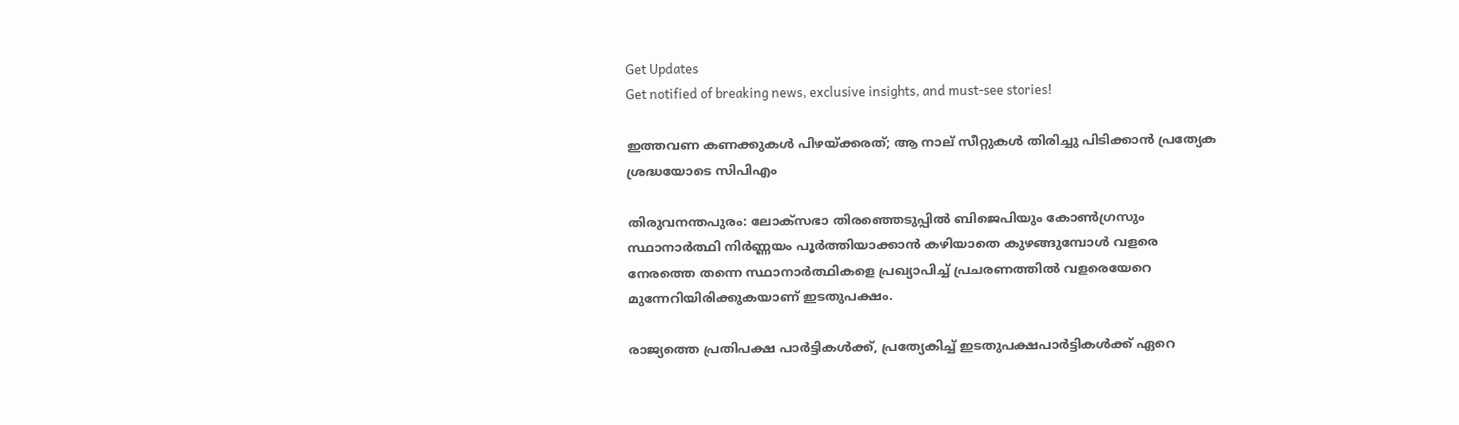Get Updates
Get notified of breaking news, exclusive insights, and must-see stories!

ഇത്തവണ കണക്കുകള്‍ പിഴയ്ക്കരത്; ആ നാല് സീറ്റുകള്‍ തിരിച്ചു പിടിക്കാന്‍ പ്രത്യേക ശ്രദ്ധയോടെ സിപിഎം

തിരുവനന്തപുരം: ലോക്സഭാ തിരഞ്ഞെടുപ്പില്‍ ബിജെപിയും കോണ്‍ഗ്രസും സ്ഥാനാര്‍ത്ഥി നിര്‍ണ്ണയം പൂര്‍ത്തിയാക്കാന്‍ കഴിയാതെ കുഴങ്ങുമ്പോള്‍ വളരെ നേരത്തെ തന്നെ സ്ഥാനാര്‍ത്ഥികളെ പ്രഖ്യാപിച്ച് പ്രചരണത്തില്‍ വളരെയേറെ മുന്നേറിയിരിക്കുകയാണ് ഇടതുപക്ഷം.

രാജ്യത്തെ പ്രതിപക്ഷ പാര്‍ട്ടികള്‍ക്ക്, പ്രത്യേകിച്ച് ഇടതുപക്ഷപാര്‍ട്ടികള്‍ക്ക് ഏറെ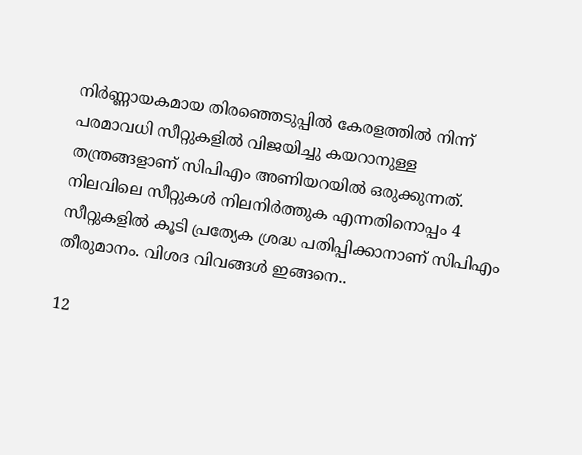നിര്‍ണ്ണായകമായ തിരഞ്ഞെടുപ്പില്‍ കേരളത്തില്‍ നിന്ന് പരമാവധി സീറ്റുകളില്‍ വിജയിച്ചു കയറാനുള്ള തന്ത്രങ്ങളാണ് സിപിഎം അണിയറയില്‍ ഒരുക്കുന്നത്. നിലവിലെ സീറ്റുകള്‍ നിലനിര്‍ത്തുക എന്നതിനൊപ്പം 4 സീറ്റുകളില്‍ കൂടി പ്രത്യേക ശ്രദ്ധ പതിപ്പിക്കാനാണ് സിപിഎം തീരുമാനം. വിശദ വിവങ്ങള്‍ ഇങ്ങനെ..

12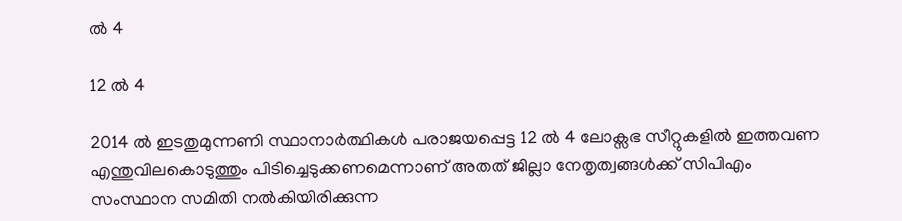ല്‍ 4

12 ല്‍ 4

2014 ല്‍ ഇടതുമുന്നണി സ്ഥാനാര്‍ത്ഥികള്‍ പരാജയപ്പെട്ട 12 ല്‍ 4 ലോക്സഭ സീറ്റുകളില്‍ ഇത്തവണ എന്തുവിലകൊടുത്തും പിടിച്ചെടുക്കണമെന്നാണ് അതത് ജില്ലാ നേതൃത്വങ്ങള്‍ക്ക് സിപിഎം സംസ്ഥാന സമിതി നല്‍കിയിരിക്കുന്ന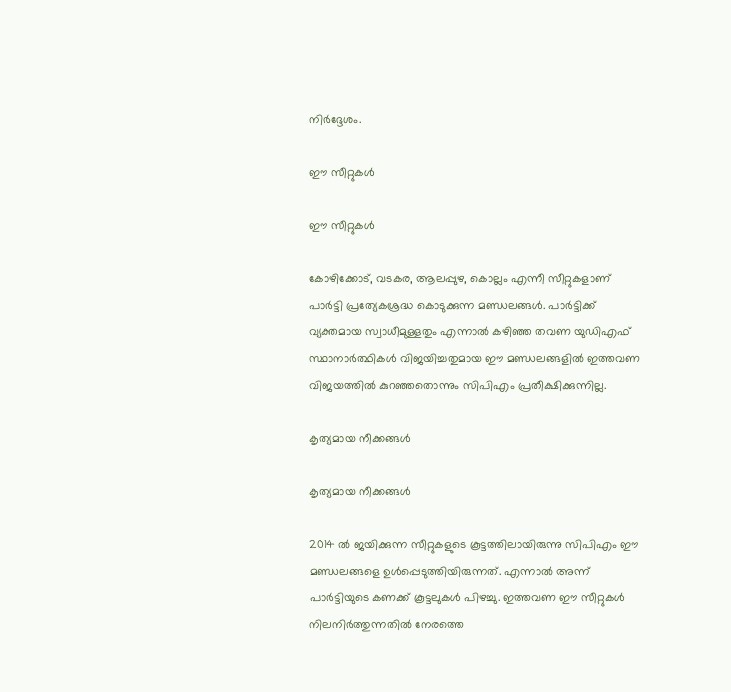നിര്‍ദ്ദേശം.

ഈ സീറ്റുകള്‍

ഈ സീറ്റുകള്‍

കോഴിക്കോട്, വടകര, ആലപ്പുഴ, കൊല്ലം എന്നീ സീറ്റുകളാണ് പാര്‍ട്ടി പ്രത്യേകശ്രദ്ധ കൊടുക്കുന്ന മണ്ഡലങ്ങള്‍. പാര്‍ട്ടിക്ക് വ്യക്തമായ സ്വാധീമുള്ളതും എന്നാല്‍ കഴിഞ്ഞ തവണ യുഡിഎഫ് സ്ഥാനാര്‍ത്ഥികള്‍ വിജയിച്ചതുമായ ഈ മണ്ഡലങ്ങളില്‍ ഇത്തവണ വിജയത്തില്‍ കുറഞ്ഞതൊന്നും സിപിഎം പ്രതീക്ഷിക്കുന്നില്ല.

കൃത്യമായ നീക്കങ്ങള്‍

കൃത്യമായ നീക്കങ്ങള്‍

2014 ല്‍ ജയിക്കുന്ന സീറ്റുകളുടെ കൂട്ടത്തിലായിരുന്നു സിപിഎം ഈ മണ്ഡലങ്ങളെ ഉള്‍പ്പെടുത്തിയിരുന്നത്. എന്നാല്‍ അന്ന് പാര്‍ട്ടിയുടെ കണക്ക് കൂട്ടലുകള്‍ പിഴച്ചു. ഇത്തവണ ഈ സീറ്റുകള്‍ നിലനിര്‍ത്തുന്നതില്‍ നേരത്തെ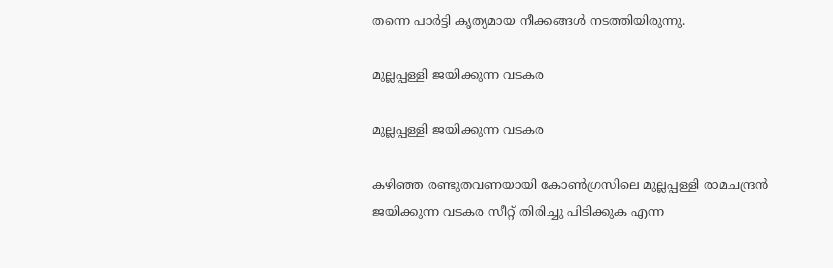തന്നെ പാര്‍ട്ടി കൃത്യമായ നീക്കങ്ങള്‍ നടത്തിയിരുന്നു.

മുല്ലപ്പള്ളി ജയിക്കുന്ന വടകര

മുല്ലപ്പള്ളി ജയിക്കുന്ന വടകര

കഴിഞ്ഞ രണ്ടുതവണയായി കോണ്‍ഗ്രസിലെ മുല്ലപ്പള്ളി രാമചന്ദ്രന്‍ ജയിക്കുന്ന വടകര സീറ്റ് തിരിച്ചു പിടിക്കുക എന്ന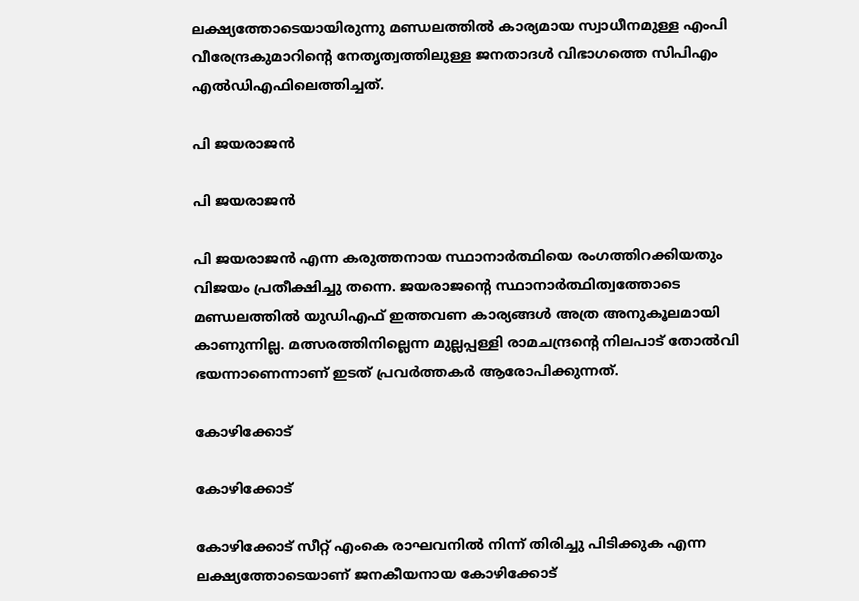ലക്ഷ്യത്തോടെയായിരുന്നു മണ്ഡലത്തില്‍ കാര്യമായ സ്വാധീനമുള്ള എംപി വീരേന്ദ്രകുമാറിന്‍റെ നേതൃത്വത്തിലുള്ള ജനതാദള്‍ വിഭാഗത്തെ സിപിഎം എല്‍ഡിഎഫിലെത്തിച്ചത്.

പി ജയരാജന്‍

പി ജയരാജന്‍

പി ജയരാജന്‍ എന്ന കരുത്തനായ സ്ഥാനാര്‍ത്ഥിയെ രംഗത്തിറക്കിയതും വിജയം പ്രതീക്ഷിച്ചു തന്നെ. ജയരാജന്‍റെ സ്ഥാനാര്‍ത്ഥിത്വത്തോടെ മണ്ഡലത്തില്‍ യുഡിഎഫ് ഇത്തവണ കാര്യങ്ങള്‍ അത്ര അനുകൂലമായി കാണുന്നില്ല. മത്സരത്തിനില്ലെന്ന മുല്ലപ്പള്ളി രാമചന്ദ്രന്‍റെ നിലപാട് തോല്‍വി ഭയന്നാണെന്നാണ് ഇടത് പ്രവര്‍ത്തകര്‍ ആരോപിക്കുന്നത്.

കോഴിക്കോട്

കോഴിക്കോട്

കോഴിക്കോട് സീറ്റ് എംകെ രാഘവനില്‍ നിന്ന് തിരിച്ചു പിടിക്കുക എന്ന ലക്ഷ്യത്തോടെയാണ് ജനകീയനായ കോഴിക്കോട്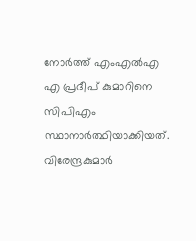നോര്‍ത്ത് എംഎല്‍എ എ പ്രദീപ് കുമാറിനെ സിപിഎം സ്ഥാനാര്‍ത്ഥിയാക്കിയത്. വിരേന്ദ്രകുമാര്‍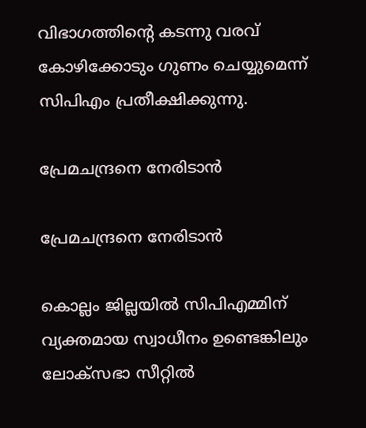വിഭാഗത്തിന്‍റെ കടന്നു വരവ് കോഴിക്കോടും ഗുണം ചെയ്യുമെന്ന് സിപിഎം പ്രതീക്ഷിക്കുന്നു.

പ്രേമചന്ദ്രനെ നേരിടാന്‍

പ്രേമചന്ദ്രനെ നേരിടാന്‍

കൊല്ലം ജില്ലയില്‍ സിപിഎമ്മിന് വ്യക്തമായ സ്വാധീനം ഉണ്ടെങ്കിലും ലോക്സഭാ സീറ്റില്‍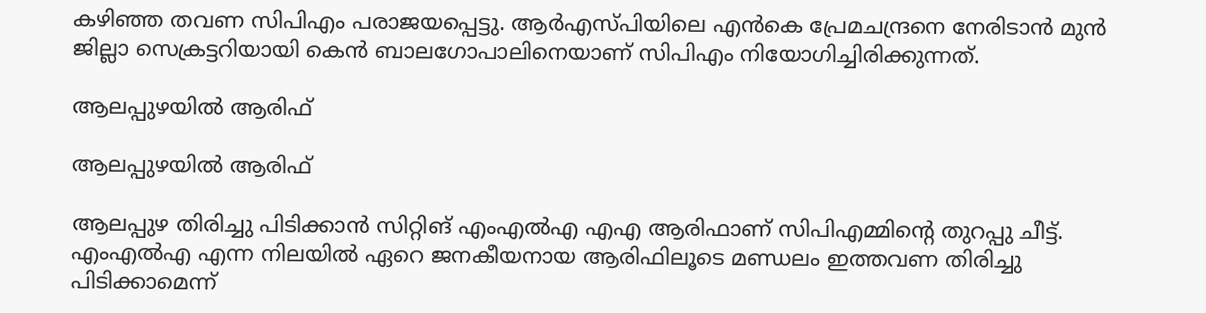കഴിഞ്ഞ തവണ സിപിഎം പരാജയപ്പെട്ടു. ആര്‍എസ്പിയിലെ എന്‍കെ പ്രേമചന്ദ്രനെ നേരിടാന്‍ മുന്‍ ജില്ലാ സെക്രട്ടറിയായി കെന്‍ ബാലഗോപാലിനെയാണ് സിപിഎം നിയോഗിച്ചിരിക്കുന്നത്.

ആലപ്പുഴയില്‍ ആരിഫ്

ആലപ്പുഴയില്‍ ആരിഫ്

ആലപ്പുഴ തിരിച്ചു പിടിക്കാന്‍ സിറ്റിങ് എംഎല്‍എ എഎ ആരിഫാണ് സിപിഎമ്മിന്‍റെ തുറപ്പു ചീട്ട്. എംഎല്‍എ എന്ന നിലയില്‍ ഏറെ ജനകീയനായ ആരിഫിലൂടെ മണ്ഡലം ഇത്തവണ തിരിച്ചു പിടിക്കാമെന്ന്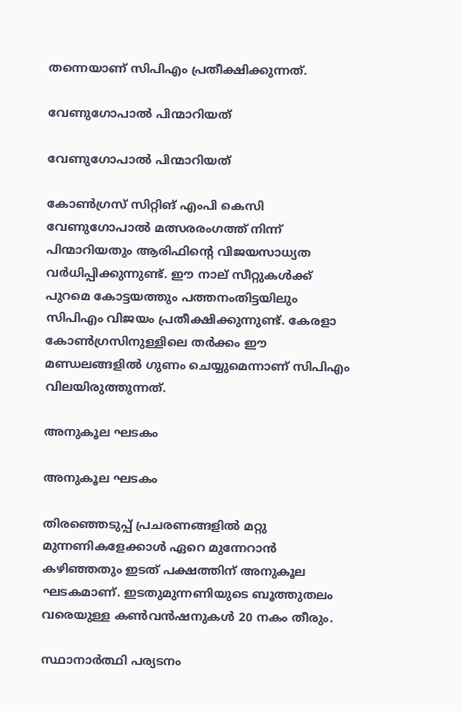തന്നെയാണ് സിപിഎം പ്രതീക്ഷിക്കുന്നത്.

വേണുഗോപാല്‍ പിന്മാറിയത്

വേണുഗോപാല്‍ പിന്മാറിയത്

കോണ്‍ഗ്രസ് സിറ്റിങ് എംപി കെസി വേണുഗോപാല്‍ മത്സരരംഗത്ത് നിന്ന് പിന്മാറിയതും ആരിഫിന്‍റെ വിജയസാധ്യത വര്‍ധിപ്പിക്കുന്നുണ്ട്. ഈ നാല് സീറ്റുകള്‍ക്ക് പുറമെ കോട്ടയത്തും പത്തനംതിട്ടയിലും സിപിഎം വിജയം പ്രതീക്ഷിക്കുന്നുണ്ട്. കേരളാ കോണ്‍ഗ്രസിനുള്ളിലെ തര്‍ക്കം ഈ മണ്ഡലങ്ങളില്‍ ഗുണം ചെയ്യുമെന്നാണ് സിപിഎം വിലയിരുത്തുന്നത്.

അനുകൂല ഘടകം

അനുകൂല ഘടകം

തിരഞ്ഞെടുപ്പ് പ്രചരണങ്ങളില്‍ മറ്റു മുന്നണികളേക്കാള്‍ ഏറെ മുന്നേറാന്‍ കഴിഞ്ഞതും ഇടത് പക്ഷത്തിന് അനുകൂല ഘടകമാണ്. ഇടതുമുന്നണിയുടെ ബൂത്തുതലം വരെയുള്ള കണ്‍വന്‍ഷനുകള്‍ 20 നകം തീരും.

സ്ഥാനാര്‍ത്ഥി പര്യടനം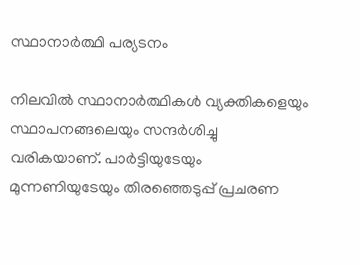സ്ഥാനാര്‍ത്ഥി പര്യടനം

നിലവില്‍ സ്ഥാനാര്‍ത്ഥികള്‍ വ്യക്തികളെയും സ്ഥാപനങ്ങലെയും സന്ദര്‍ശിച്ചു വരികയാണ്. പാര്‍ട്ടിയുടേയും മുന്നണിയുടേയും തിരഞ്ഞെടുപ്പ് പ്രചരണ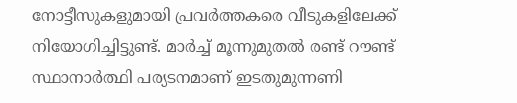നോട്ടീസുകളുമായി പ്രവര്‍ത്തകരെ വീടുകളിലേക്ക് നിയോഗിച്ചിട്ടുണ്ട്. മാര്‍ച്ച് മൂന്നുമുതല്‍ രണ്ട് റൗണ്ട് സ്ഥാനാര്‍ത്ഥി പര്യടനമാണ് ഇടതുമുന്നണി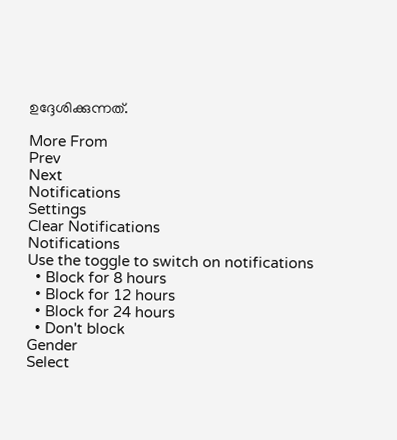ഉദ്ദേശിക്കുന്നത്.

More From
Prev
Next
Notifications
Settings
Clear Notifications
Notifications
Use the toggle to switch on notifications
  • Block for 8 hours
  • Block for 12 hours
  • Block for 24 hours
  • Don't block
Gender
Select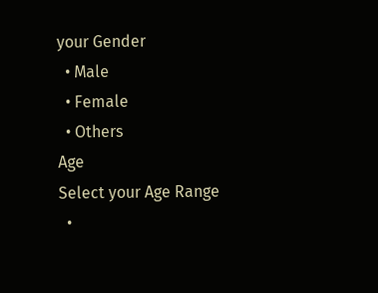your Gender
  • Male
  • Female
  • Others
Age
Select your Age Range
  •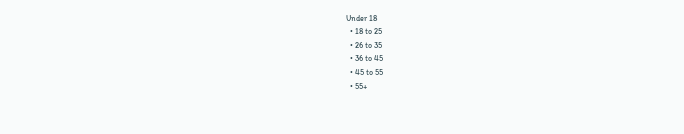Under 18
  • 18 to 25
  • 26 to 35
  • 36 to 45
  • 45 to 55
  • 55+